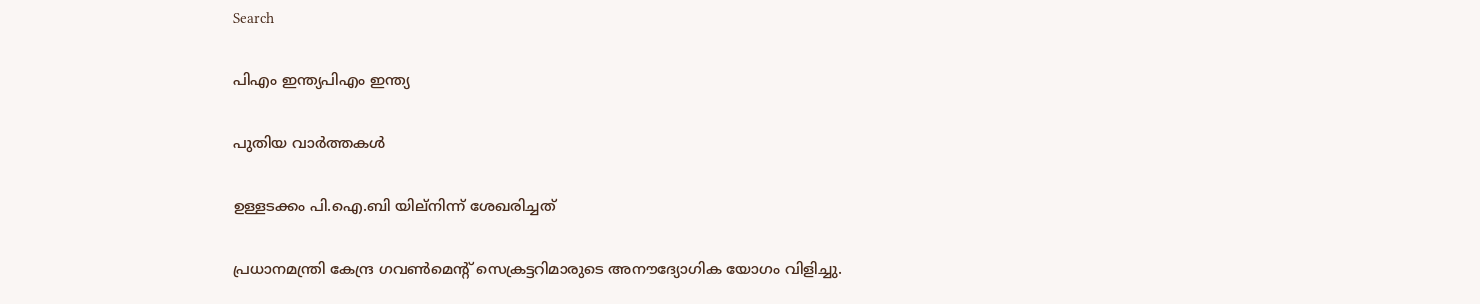Search

പിഎം ഇന്ത്യപിഎം ഇന്ത്യ

പുതിയ വാർത്തകൾ

ഉള്ളടക്കം പി.ഐ.ബി യില്നിന്ന് ശേഖരിച്ചത്

പ്രധാനമന്ത്രി കേന്ദ്ര ഗവണ്‍മെന്റ് സെക്രട്ടറിമാരുടെ അനൗദ്യോഗിക യോഗം വിളിച്ചു.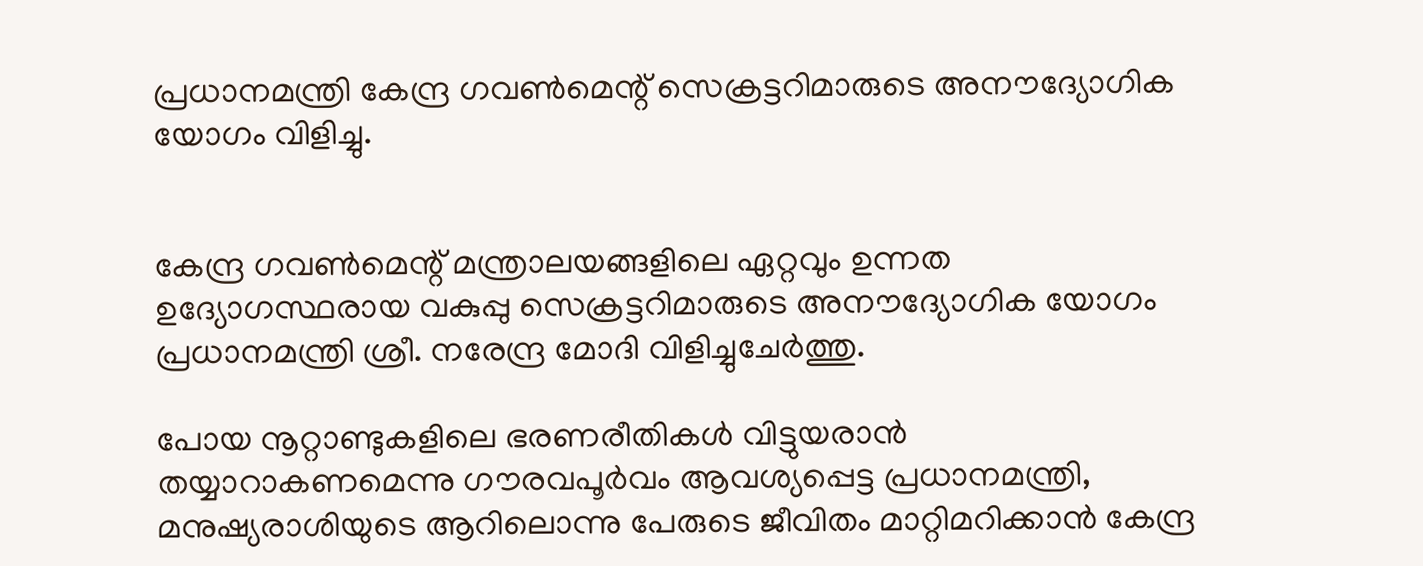പ്രധാനമന്ത്രി കേന്ദ്ര ഗവണ്‍മെന്റ് സെക്രട്ടറിമാരുടെ അനൗദ്യോഗിക യോഗം വിളിച്ചു.


കേന്ദ്ര ഗവണ്‍മെന്റ് മന്ത്രാലയങ്ങളിലെ ഏറ്റവും ഉന്നത ഉദ്യോഗസ്ഥരായ വകുപ്പു സെക്രട്ടറിമാരുടെ അനൗദ്യോഗിക യോഗം പ്രധാനമന്ത്രി ശ്രീ. നരേന്ദ്ര മോദി വിളിച്ചുചേര്‍ത്തു.

പോയ നൂറ്റാണ്ടുകളിലെ ഭരണരീതികള്‍ വിട്ടുയരാന്‍ തയ്യാറാകണമെന്നു ഗൗരവപൂര്‍വം ആവശ്യപ്പെട്ട പ്രധാനമന്ത്രി, മനുഷ്യരാശിയുടെ ആറിലൊന്നു പേരുടെ ജീവിതം മാറ്റിമറിക്കാന്‍ കേന്ദ്ര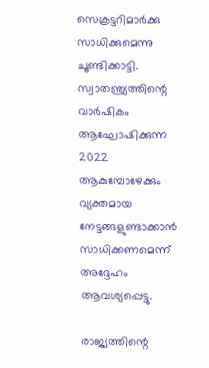സെക്രട്ടറിമാര്‍ക്കു സാധിക്കുമെന്നു ചൂണ്ടിക്കാട്ടി. സ്വാതന്ത്ര്യത്തിന്റെ വാര്‍ഷികം ആഘോഷിക്കുന്ന 2022 ആകുമ്പോഴേക്കും വ്യക്തമായ നേട്ടങ്ങളുണ്ടാക്കാന്‍ സാധിക്കണമെന്ന് അദ്ദേഹം ആവശ്യപ്പെട്ടു.

രാജ്യത്തിന്റെ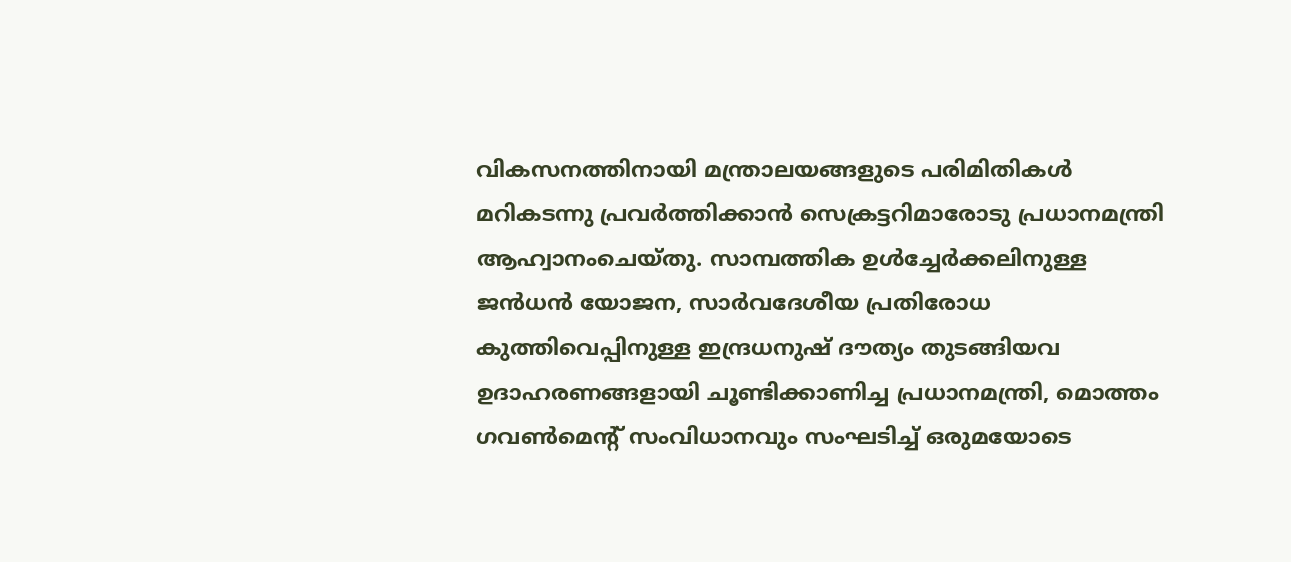വികസനത്തിനായി മന്ത്രാലയങ്ങളുടെ പരിമിതികള്‍ മറികടന്നു പ്രവര്‍ത്തിക്കാന്‍ സെക്രട്ടറിമാരോടു പ്രധാനമന്ത്രി ആഹ്വാനംചെയ്തു. സാമ്പത്തിക ഉള്‍ച്ചേര്‍ക്കലിനുള്ള ജന്‍ധന്‍ യോജന, സാര്‍വദേശീയ പ്രതിരോധ കുത്തിവെപ്പിനുള്ള ഇന്ദ്രധനുഷ് ദൗത്യം തുടങ്ങിയവ ഉദാഹരണങ്ങളായി ചൂണ്ടിക്കാണിച്ച പ്രധാനമന്ത്രി, മൊത്തം ഗവണ്‍മെന്റ് സംവിധാനവും സംഘടിച്ച് ഒരുമയോടെ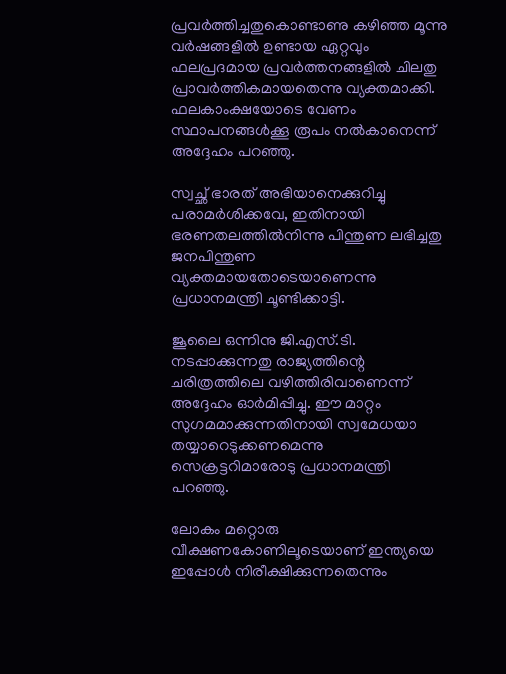പ്രവര്‍ത്തിച്ചതുകൊണ്ടാണു കഴിഞ്ഞ മൂന്നു വര്‍ഷങ്ങളില്‍ ഉണ്ടായ ഏറ്റവും ഫലപ്രദമായ പ്രവര്‍ത്തനങ്ങളില്‍ ചിലതു പ്രാവര്‍ത്തികമായതെന്നു വ്യക്തമാക്കി. ഫലകാംക്ഷയോടെ വേണം സ്ഥാപനങ്ങള്‍ക്കൂ രൂപം നല്‍കാനെന്ന് അദ്ദേഹം പറഞ്ഞു.

സ്വച്ഛ് ഭാരത് അഭിയാനെക്കുറിച്ചു പരാമര്‍ശിക്കവേ, ഇതിനായി ഭരണതലത്തില്‍നിന്നു പിന്തുണ ലഭിച്ചതു ജനപിന്തുണ വ്യക്തമായതോടെയാണെന്നു പ്രധാനമന്ത്രി ചൂണ്ടിക്കാട്ടി.

ജൂലൈ ഒന്നിനു ജി.എസ്.ടി. നടപ്പാക്കുന്നതു രാജ്യത്തിന്റെ ചരിത്രത്തിലെ വഴിത്തിരിവാണെന്ന് അദ്ദേഹം ഓര്‍മിപ്പിച്ചു. ഈ മാറ്റം സുഗമമാക്കുന്നതിനായി സ്വമേധയാ തയ്യാറെടുക്കണമെന്നു സെക്രട്ടറിമാരോടു പ്രധാനമന്ത്രി പറഞ്ഞു.

ലോകം മറ്റൊരു വീക്ഷണകോണിലൂടെയാണ് ഇന്ത്യയെ ഇപ്പോള്‍ നിരീക്ഷിക്കുന്നതെന്നും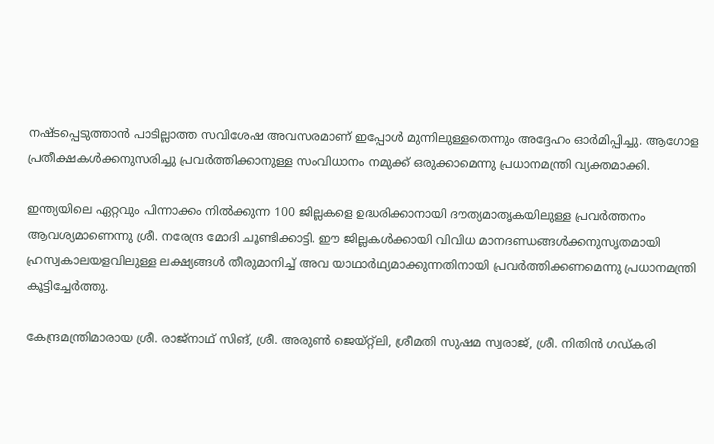നഷ്ടപ്പെടുത്താന്‍ പാടില്ലാത്ത സവിശേഷ അവസരമാണ് ഇപ്പോള്‍ മുന്നിലുള്ളതെന്നും അദ്ദേഹം ഓര്‍മിപ്പിച്ചു. ആഗോള പ്രതീക്ഷകള്‍ക്കനുസരിച്ചു പ്രവര്‍ത്തിക്കാനുള്ള സംവിധാനം നമുക്ക് ഒരുക്കാമെന്നു പ്രധാനമന്ത്രി വ്യക്തമാക്കി.

ഇന്ത്യയിലെ ഏറ്റവും പിന്നാക്കം നില്‍ക്കുന്ന 100 ജില്ലകളെ ഉദ്ധരിക്കാനായി ദൗത്യമാതൃകയിലുള്ള പ്രവര്‍ത്തനം ആവശ്യമാണെന്നു ശ്രീ. നരേന്ദ്ര മോദി ചൂണ്ടിക്കാട്ടി. ഈ ജില്ലകള്‍ക്കായി വിവിധ മാനദണ്ഡങ്ങള്‍ക്കനുസൃതമായി ഹ്രസ്വകാലയളവിലുള്ള ലക്ഷ്യങ്ങള്‍ തീരുമാനിച്ച് അവ യാഥാര്‍ഥ്യമാക്കുന്നതിനായി പ്രവര്‍ത്തിക്കണമെന്നു പ്രധാനമന്ത്രി കൂട്ടിച്ചേര്‍ത്തു.

കേന്ദ്രമന്ത്രിമാരായ ശ്രീ. രാജ്‌നാഥ് സിങ്, ശ്രീ. അരുണ്‍ ജെയ്റ്റ്‌ലി, ശ്രീമതി സുഷമ സ്വരാജ്, ശ്രീ. നിതിന്‍ ഗഡ്കരി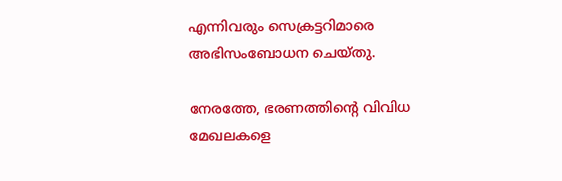എന്നിവരും സെക്രട്ടറിമാരെ അഭിസംബോധന ചെയ്തു.

നേരത്തേ, ഭരണത്തിന്റെ വിവിധ മേഖലകളെ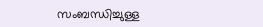സംബന്ധിച്ചുള്ള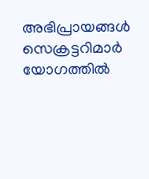അഭിപ്രായങ്ങള്‍ സെക്രട്ടറിമാര്‍ യോഗത്തില്‍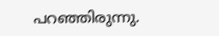പറഞ്ഞിരുന്നു.